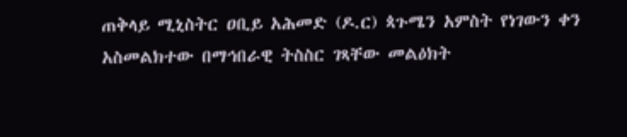ጠቅላይ ሚኒስትር ዐቢይ አሕመድ (ዶ.ር) ጳጉሜን አምስት የነገውን ቀን አስመልክተው በማኅበራዊ ትስስር ገጻቸው መልዕክት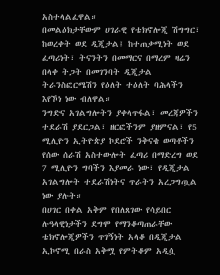አስተላልፈዋል።
በመልዕክታቸውም ሀገራዊ የቴክኖሎጂ ሽግግር፣ ከወረቀት ወደ ዲጂታል፤ ከተጠቃሚነት ወደ ፈጣሪነት፣ ትናንትን በመማርና በማረም ዛሬን በላቀ ትጋት በመገንባት ዲጂታል ትራንስፎርሜሽን የዕለት ተዕለት ባሕላችን እየኾነ ነው ብለዋል።
ንግድና አገልግሎትን ያቀላጥፋል፣ መረጃዎችን ተደራሽ ያደርጋል፣ ዘርፎችንም ያዘምናል፣ የ5 ሚሊዮን ኢትዮጵያ ኮደሮች ንቅናቄ ወጣቶችን የሰው ሰራሽ አስተውሎት ፈጣሪ በማድረግ ወደ 7 ሚሊዮን ግባችን እያመራ ነው፣ የዲጂታል አገልግሎት ተደራሽነትና ጥራትን አረጋግጧል ነው ያሉት።
በሀገር በቀል አቅም የበለጸገው የሳይበር ሉዓላዊነታችን ደግሞ የማንቆጣጠራቸው ቴክኖሎጂዎችን ጥገኝነት አላቆ በዲጂታል ኢኮኖሚ በራስ አቅሟ የምትቆም አዲሷ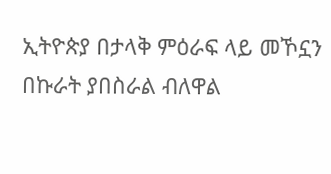ኢትዮጵያ በታላቅ ምዕራፍ ላይ መኾኗን በኩራት ያበስራል ብለዋል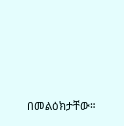በመልዕክታቸው።